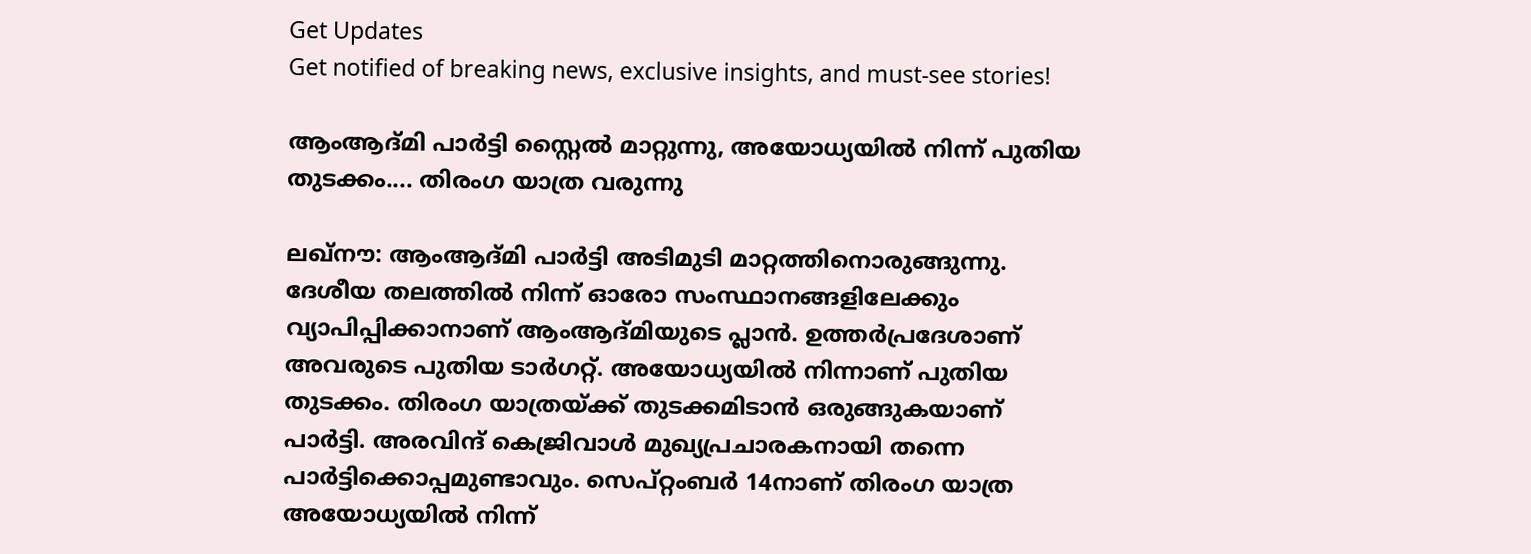Get Updates
Get notified of breaking news, exclusive insights, and must-see stories!

ആംആദ്മി പാര്‍ട്ടി സ്റ്റൈല്‍ മാറ്റുന്നു, അയോധ്യയില്‍ നിന്ന് പുതിയ തുടക്കം.... തിരംഗ യാത്ര വരുന്നു

ലഖ്‌നൗ: ആംആദ്മി പാര്‍ട്ടി അടിമുടി മാറ്റത്തിനൊരുങ്ങുന്നു. ദേശീയ തലത്തില്‍ നിന്ന് ഓരോ സംസ്ഥാനങ്ങളിലേക്കും വ്യാപിപ്പിക്കാനാണ് ആംആദ്മിയുടെ പ്ലാന്‍. ഉത്തര്‍പ്രദേശാണ് അവരുടെ പുതിയ ടാര്‍ഗറ്റ്. അയോധ്യയില്‍ നിന്നാണ് പുതിയ തുടക്കം. തിരംഗ യാത്രയ്ക്ക് തുടക്കമിടാന്‍ ഒരുങ്ങുകയാണ് പാര്‍ട്ടി. അരവിന്ദ് കെജ്രിവാള്‍ മുഖ്യപ്രചാരകനായി തന്നെ പാര്‍ട്ടിക്കൊപ്പമുണ്ടാവും. സെപ്റ്റംബര്‍ 14നാണ് തിരംഗ യാത്ര അയോധ്യയില്‍ നിന്ന്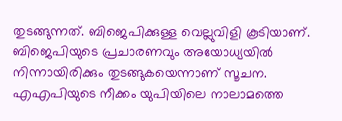തുടങ്ങുന്നത്. ബിജെപിക്കുള്ള വെല്ലുവിളി കൂടിയാണ്. ബിജെപിയുടെ പ്രചാരണവും അയോധ്യയില്‍ നിന്നായിരിക്കും തുടങ്ങുകയെന്നാണ് സൂചന. എഎപിയുടെ നീക്കം യുപിയിലെ നാലാമത്തെ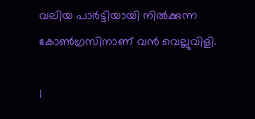വലിയ പാര്‍ട്ടിയായി നില്‍ക്കുന്ന കോണ്‍ഗ്രസിനാണ് വന്‍ വെല്ലുവിളി.

1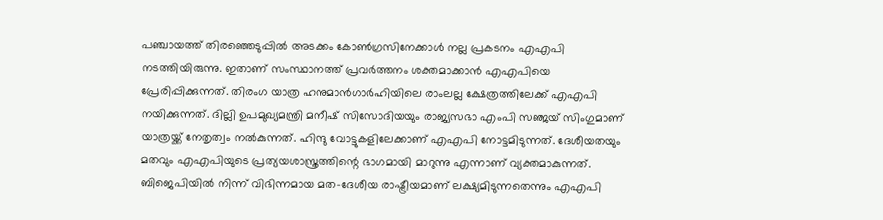പഞ്ചായത്ത് തിരഞ്ഞെടുപ്പില്‍ അടക്കം കോണ്‍ഗ്രസിനേക്കാള്‍ നല്ല പ്രകടനം എഎപി നടത്തിയിരുന്നു. ഇതാണ് സംസ്ഥാനത്ത് പ്രവര്‍ത്തനം ശക്തമാക്കാന്‍ എഎപിയെ പ്രേരിപ്പിക്കുന്നത്. തിരംഗ യാത്ര ഹനുമാന്‍ഗാര്‍ഹിയിലെ രാംലല്ല ക്ഷേത്രത്തിലേക്ക് എഎപി നയിക്കുന്നത്. ദില്ലി ഉപമുഖ്യമന്ത്രി മനീഷ് സിസോദിയയും രാജ്യസഭാ എംപി സഞ്ജയ് സിംഗുമാണ് യാത്രയ്ക്ക് നേതൃത്വം നല്‍കുന്നത്. ഹിന്ദു വോട്ടുകളിലേക്കാണ് എഎപി നോട്ടമിടുന്നത്. ദേശീയതയും മതവും എഎപിയുടെ പ്രത്യയശാസ്ത്രത്തിന്റെ ഭാഗമായി മാറുന്നു എന്നാണ് വ്യക്തമാകുന്നത്. ബിജെപിയില്‍ നിന്ന് വിഭിന്നമായ മത-ദേശീയ രാഷ്ട്രീയമാണ് ലക്ഷ്യമിടുന്നതെന്നും എഎപി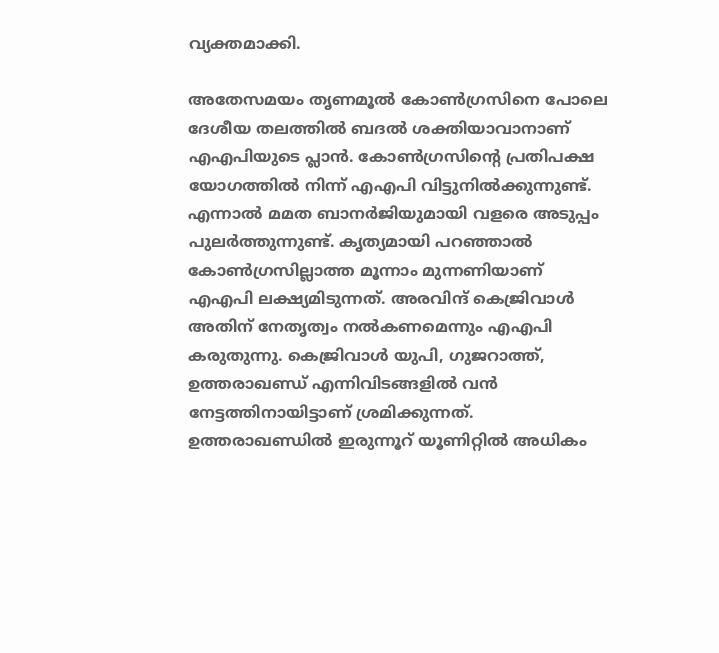വ്യക്തമാക്കി.

അതേസമയം തൃണമൂല്‍ കോണ്‍ഗ്രസിനെ പോലെ ദേശീയ തലത്തില്‍ ബദല്‍ ശക്തിയാവാനാണ് എഎപിയുടെ പ്ലാന്‍. കോണ്‍ഗ്രസിന്റെ പ്രതിപക്ഷ യോഗത്തില്‍ നിന്ന് എഎപി വിട്ടുനില്‍ക്കുന്നുണ്ട്. എന്നാല്‍ മമത ബാനര്‍ജിയുമായി വളരെ അടുപ്പം പുലര്‍ത്തുന്നുണ്ട്. കൃത്യമായി പറഞ്ഞാല്‍ കോണ്‍ഗ്രസില്ലാത്ത മൂന്നാം മുന്നണിയാണ് എഎപി ലക്ഷ്യമിടുന്നത്. അരവിന്ദ് കെജ്രിവാള്‍ അതിന് നേതൃത്വം നല്‍കണമെന്നും എഎപി കരുതുന്നു. കെജ്രിവാള്‍ യുപി, ഗുജറാത്ത്, ഉത്തരാഖണ്ഡ് എന്നിവിടങ്ങളില്‍ വന്‍ നേട്ടത്തിനായിട്ടാണ് ശ്രമിക്കുന്നത്. ഉത്തരാഖണ്ഡില്‍ ഇരുന്നൂറ് യൂണിറ്റില്‍ അധികം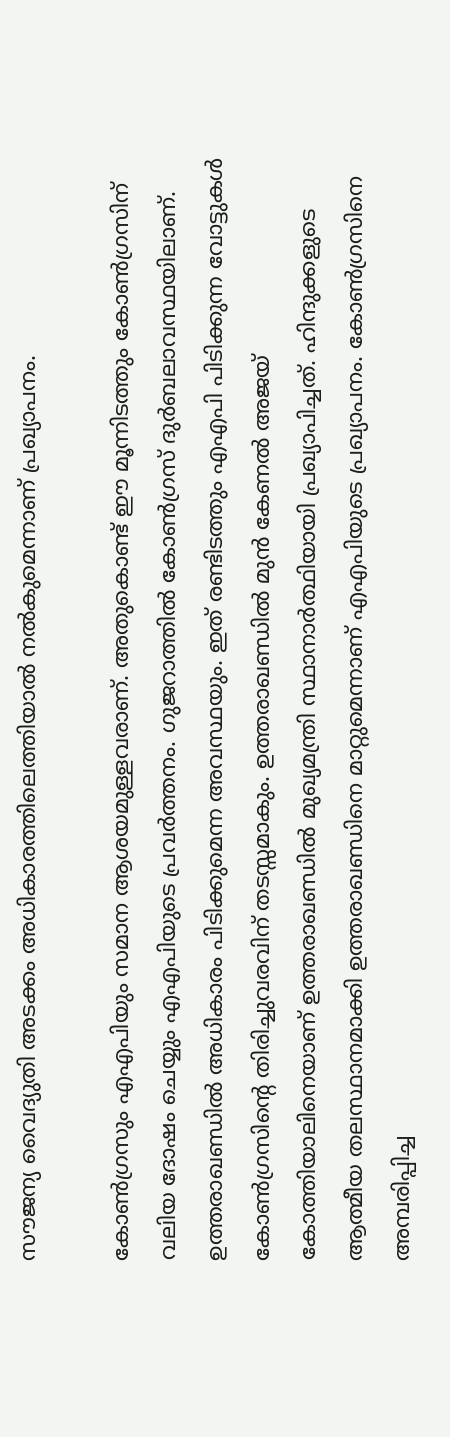സൗജന്യ വൈദ്യുതി അടക്കം അധികാരത്തിലെത്തിയാല്‍ നല്‍കുമെന്നാണ് പ്രഖ്യാപനം.

കോണ്‍ഗ്രസും എഎപിയും സമാന ആശയമുള്ളവരാണ്. അതുകൊണ്ട് ഈ മൂന്നിടത്തും കോണ്‍ഗ്രസിന് വലിയ ദോഷം ചെയ്യും എഎപിയുടെ പ്രവര്‍ത്തനം. ഗുജറാത്തില്‍ കോണ്‍ഗ്രസ് ദുര്‍ബലാവസ്ഥയിലാണ്. ഉത്തരാഖണ്ഡില്‍ അധികാരം പിടിക്കുമെന്ന അവസ്ഥയും. ഇത് രണ്ടിടത്തും എഎപി പിടിക്കുന്ന വോട്ടുകള്‍ കോണ്‍ഗ്രസിന്റെ തിരിച്ചുവരവിന് തടസ്സമാകും. ഉത്തരാഖണ്ഡില്‍ മുന്‍ കേണല്‍ അജയ് കോത്തിയാലിനെയാണ് ഉത്തരാഖണ്ഡില്‍ മുഖ്യമന്ത്രി സ്ഥാനാര്‍ത്ഥിയായി പ്രഖ്യാപിച്ചത്. ഹിന്ദുക്കളുടെ ആത്മീയ തലസ്ഥാനമാക്കി ഉത്തരാഖണ്ഡിനെ മാറ്റുമെന്നാണ് എഎപിയുടെ പ്രഖ്യാപനം. കോണ്‍ഗ്രസിനെ അമ്പരിപ്പിച്ച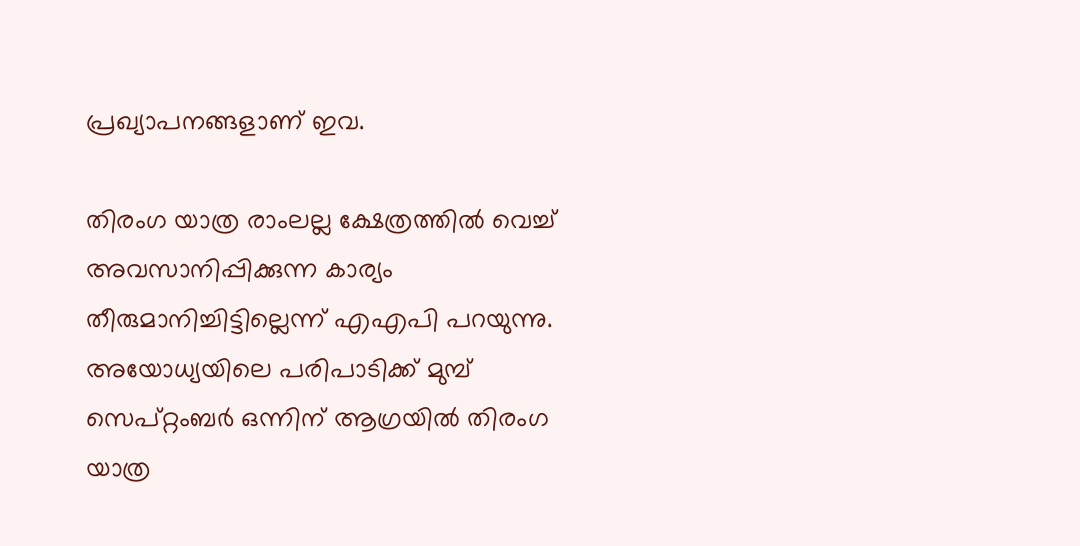പ്രഖ്യാപനങ്ങളാണ് ഇവ.

തിരംഗ യാത്ര രാംലല്ല ക്ഷേത്രത്തില്‍ വെച്ച് അവസാനിപ്പിക്കുന്ന കാര്യം തീരുമാനിച്ചിട്ടില്ലെന്ന് എഎപി പറയുന്നു. അയോധ്യയിലെ പരിപാടിക്ക് മുമ്പ് സെപ്റ്റംബര്‍ ഒന്നിന് ആഗ്രയില്‍ തിരംഗ യാത്ര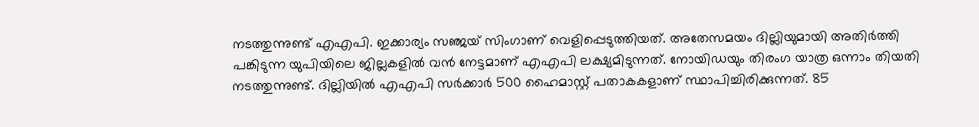നടത്തുന്നുണ്ട് എഎപി. ഇക്കാര്യം സഞ്ജയ് സിംഗാണ് വെളിപ്പെടുത്തിയത്. അതേസമയം ദില്ലിയുമായി അതിര്‍ത്തി പങ്കിടുന്ന യുപിയിലെ ജില്ലകളില്‍ വന്‍ നേട്ടമാണ് എഎപി ലക്ഷ്യമിടുന്നത്. നോയിഡയും തിരംഗ യാത്ര ഒന്നാം തിയതി നടത്തുന്നുണ്ട്. ദില്ലിയില്‍ എഎപി സര്‍ക്കാര്‍ 500 ഹൈമാസ്റ്റ് പതാകകളാണ് സ്ഥാപിച്ചിരിക്കുന്നത്. 85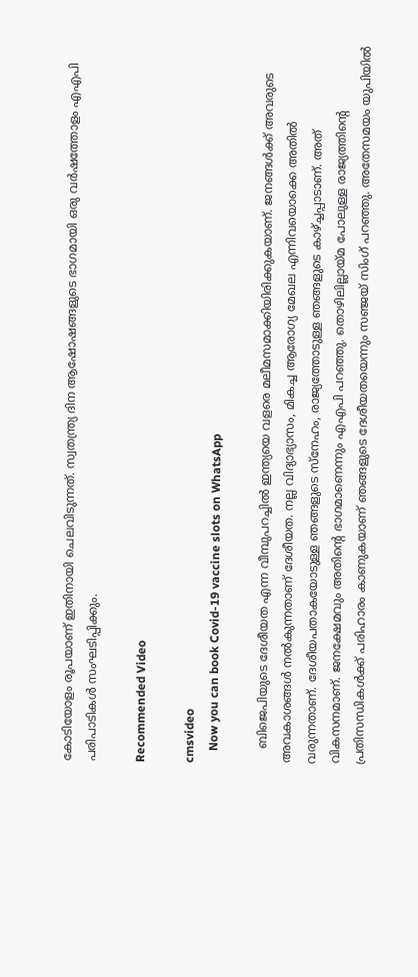കോടിയോളം രൂപയാണ് ഇതിനായി ചെലവിടുന്നത്. സ്വതന്ത്ര്യ ദിന ആഷോഷങ്ങളുടെ ഭാഗമായി ഒരു വര്‍ഷത്തോളം എഎപി പരിപാടികള്‍ സംഘടിപ്പിക്കും.

Recommended Video

cmsvideo
    Now you can book Covid-19 vaccine slots on WhatsApp

    ബിജെപിയുടെ ദേശീയത എന്ന വീമ്പുപറച്ചില്‍ ഇന്ത്യയെ വളരെ മലീമസമാക്കിയിരിക്കുകയാണ്. ജനങ്ങള്‍ക്ക് അവരുടെ അവകാശങ്ങള്‍ നല്‍കുന്നതാണ് ദേശീയത. നല്ല വിദ്യാഭ്യാസം, മികച്ച ആരോഗ്യ മേഖല എന്നിവയൊക്കെ അതില്‍ വരുന്നതാണ്. ദേശീയപതാകയോടുള്ള ഞങ്ങളുടെ സ്‌നേഹം, രാജ്യത്തോടുള്ള ഞങ്ങളുടെ കാഴ്ച്ചപ്പാടാണ്. അത് വികസനമാണ്. ജനക്ഷേമവും അതിന്റെ ഭാഗമാണെന്നും എഎപി പറഞ്ഞു. തൊഴിലില്ലായ്മ പോലുള്ള രാജ്യത്തിന്റെ പ്രതിസന്ധികള്‍ക്ക് പരിഹാരം കാണുകയാണ് ഞങ്ങളുടെ ദേശീയതയെന്നും സഞ്ജയ് സിംഗ് പറഞ്ഞു. അതേസമയം യുപിയില്‍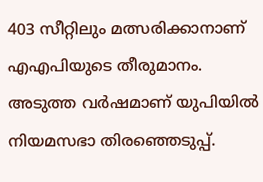403 സീറ്റിലും മത്സരിക്കാനാണ് എഎപിയുടെ തീരുമാനം. അടുത്ത വര്‍ഷമാണ് യുപിയില്‍ നിയമസഭാ തിരഞ്ഞെടുപ്പ്.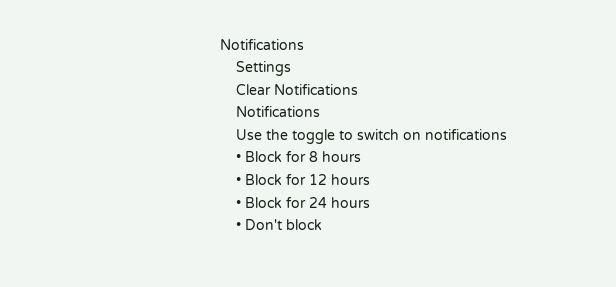Notifications
    Settings
    Clear Notifications
    Notifications
    Use the toggle to switch on notifications
    • Block for 8 hours
    • Block for 12 hours
    • Block for 24 hours
    • Don't block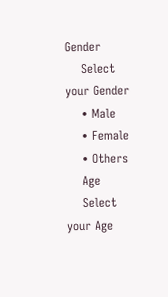Gender
    Select your Gender
    • Male
    • Female
    • Others
    Age
    Select your Age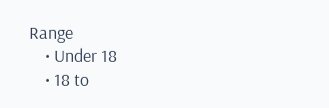Range
    • Under 18
    • 18 to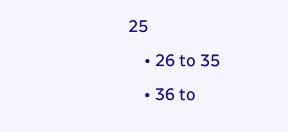25
    • 26 to 35
    • 36 to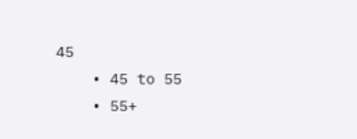45
    • 45 to 55
    • 55+